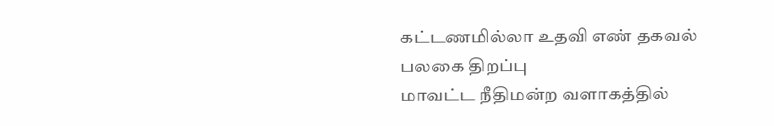கட்டணமில்லா உதவி எண் தகவல் பலகை திறப்பு
மாவட்ட நீதிமன்ற வளாகத்தில்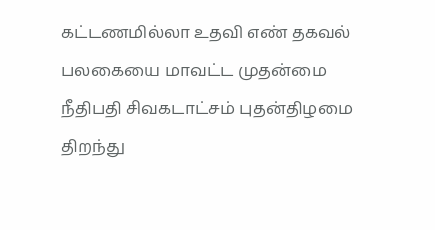கட்டணமில்லா உதவி எண் தகவல் பலகையை மாவட்ட முதன்மை நீதிபதி சிவகடாட்சம் புதன்திழமை திறந்து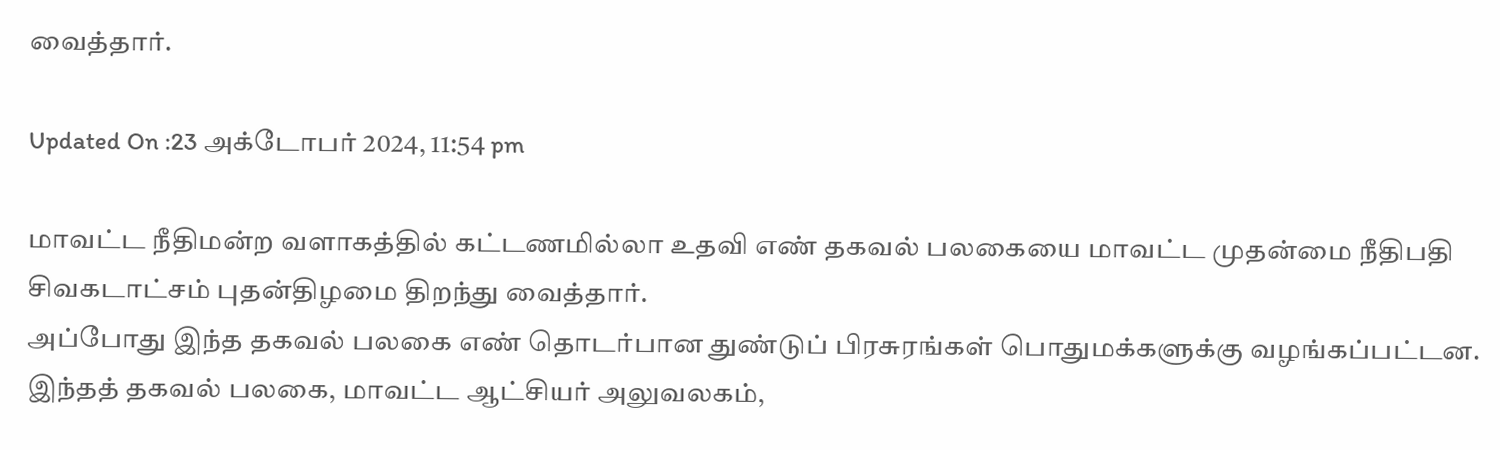வைத்தார்.

Updated On :23 அக்டோபர் 2024, 11:54 pm

மாவட்ட நீதிமன்ற வளாகத்தில் கட்டணமில்லா உதவி எண் தகவல் பலகையை மாவட்ட முதன்மை நீதிபதி சிவகடாட்சம் புதன்திழமை திறந்து வைத்தார்.
அப்போது இந்த தகவல் பலகை எண் தொடர்பான துண்டுப் பிரசுரங்கள் பொதுமக்களுக்கு வழங்கப்பட்டன. இந்தத் தகவல் பலகை, மாவட்ட ஆட்சியர் அலுவலகம்,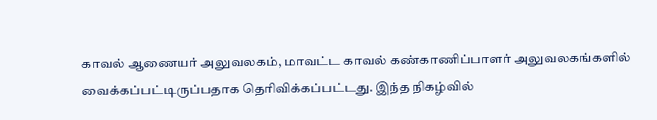காவல் ஆணையர் அலுவலகம், மாவட்ட காவல் கண்காணிப்பாளர் அலுவலகங்களில் வைக்கப்பட்டிருப்பதாக தெரிவிக்கப்பட்டது. இந்த நிகழ்வில்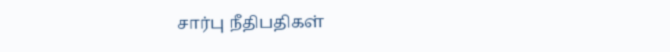சார்பு நீதிபதிகள்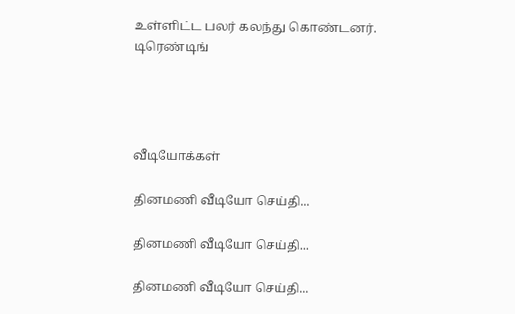உள்ளிட்ட பலர் கலந்து கொண்டனர்.
டிரெண்டிங்




வீடியோக்கள்

தினமணி வீடியோ செய்தி...

தினமணி வீடியோ செய்தி...

தினமணி வீடியோ செய்தி...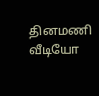தினமணி வீடியோ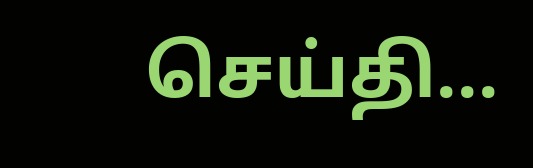செய்தி...